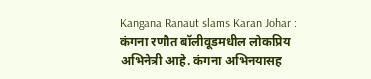Kangana Ranaut slams Karan Johar : कंगना रणौत बॉलीवूडमधील लोकप्रिय अभिनेत्री आहे. कंगना अभिनयासह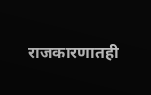राजकारणातही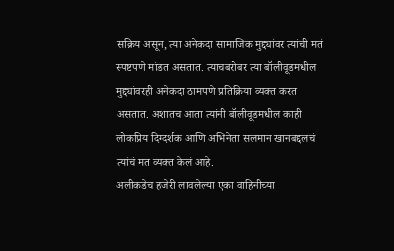सक्रिय असून, त्या अनेकदा सामाजिक मुद्द्यांवर त्यांची मतं स्पष्टपणे मांडत असतात. त्याचबरोबर त्या बॉलीवूडमधील मुद्द्यांवरही अनेकदा ठामपणे प्रतिक्रिया व्यक्त करत असतात. अशातच आता त्यांनी बॉलीवूडमधील काही लोकप्रिय दिग्दर्शक आणि अभिनेता सलमान खानबद्दलचं त्यांचं मत व्यक्त केलं आहे.
अलीकडेच हजेरी लावलेल्या एका वाहिनीच्या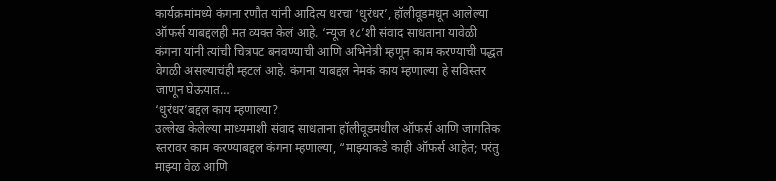कार्यक्रमांमध्ये कंगना रणौत यांनी आदित्य धरचा ‘धुरंधर’, हॉलीवूडमधून आलेल्या ऑफर्स याबद्दलही मत व्यक्त केलं आहे. ‘न्यूज १८’शी संवाद साधताना यावेळी कंगना यांनी त्यांची चित्रपट बनवण्याची आणि अभिनेत्री म्हणून काम करण्याची पद्धत वेगळी असल्याचंही म्हटलं आहे. कंगना याबद्दल नेमकं काय म्हणाल्या हे सविस्तर जाणून घेऊयात…
‘धुरंधर’बद्दल काय म्हणाल्या?
उल्लेख केलेल्या माध्यमाशी संवाद साधताना हॉलीवूडमधील ऑफर्स आणि जागतिक स्तरावर काम करण्याबद्दल कंगना म्हणाल्या, “माझ्याकडे काही ऑफर्स आहेत; परंतु माझ्या वेळ आणि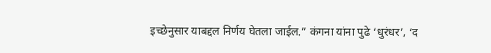इच्छेनुसार याबद्दल निर्णय घेतला जाईल.” कंगना यांना पुढे ‘धुरंधर’, ‘द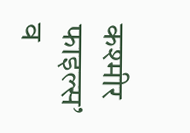कश्मीर फाइल्स’ व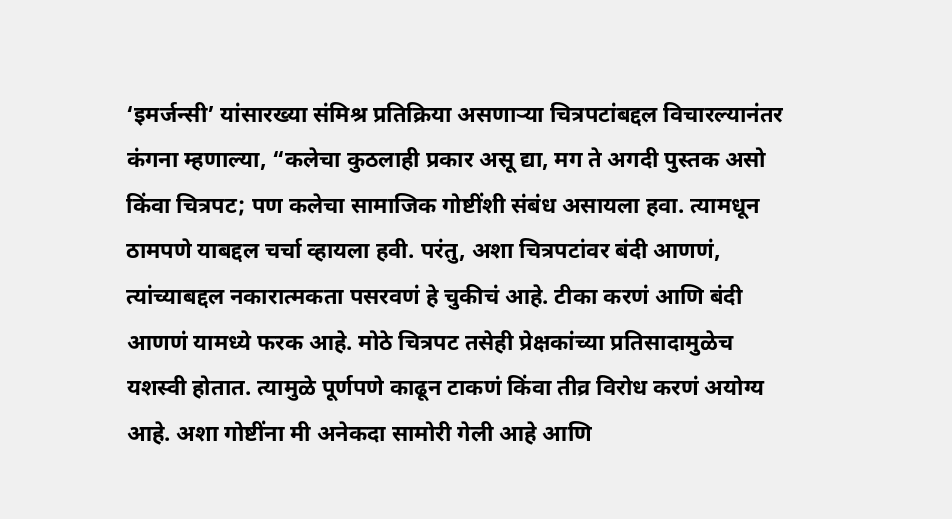‘इमर्जन्सी’ यांसारख्या संमिश्र प्रतिक्रिया असणाऱ्या चित्रपटांबद्दल विचारल्यानंतर कंगना म्हणाल्या, “कलेचा कुठलाही प्रकार असू द्या, मग ते अगदी पुस्तक असो किंवा चित्रपट; पण कलेचा सामाजिक गोष्टींशी संबंध असायला हवा. त्यामधून ठामपणे याबद्दल चर्चा व्हायला हवी. परंतु, अशा चित्रपटांवर बंदी आणणं, त्यांच्याबद्दल नकारात्मकता पसरवणं हे चुकीचं आहे. टीका करणं आणि बंदी आणणं यामध्ये फरक आहे. मोठे चित्रपट तसेही प्रेक्षकांच्या प्रतिसादामुळेच यशस्वी होतात. त्यामुळे पूर्णपणे काढून टाकणं किंवा तीव्र विरोध करणं अयोग्य आहे. अशा गोष्टींना मी अनेकदा सामोरी गेली आहे आणि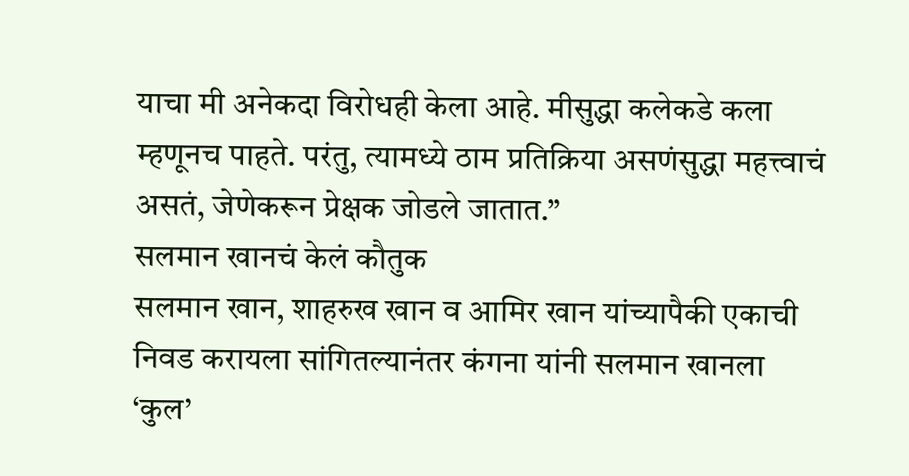याचा मी अनेकदा विरोधही केला आहे. मीसुद्धा कलेकडे कला म्हणूनच पाहते. परंतु, त्यामध्ये ठाम प्रतिक्रिया असणंसुद्धा महत्त्वाचं असतं, जेणेकरून प्रेक्षक जोडले जातात.”
सलमान खानचं केलं कौतुक
सलमान खान, शाहरुख खान व आमिर खान यांच्यापैकी एकाची निवड करायला सांगितल्यानंतर कंगना यांनी सलमान खानला ‘कुल’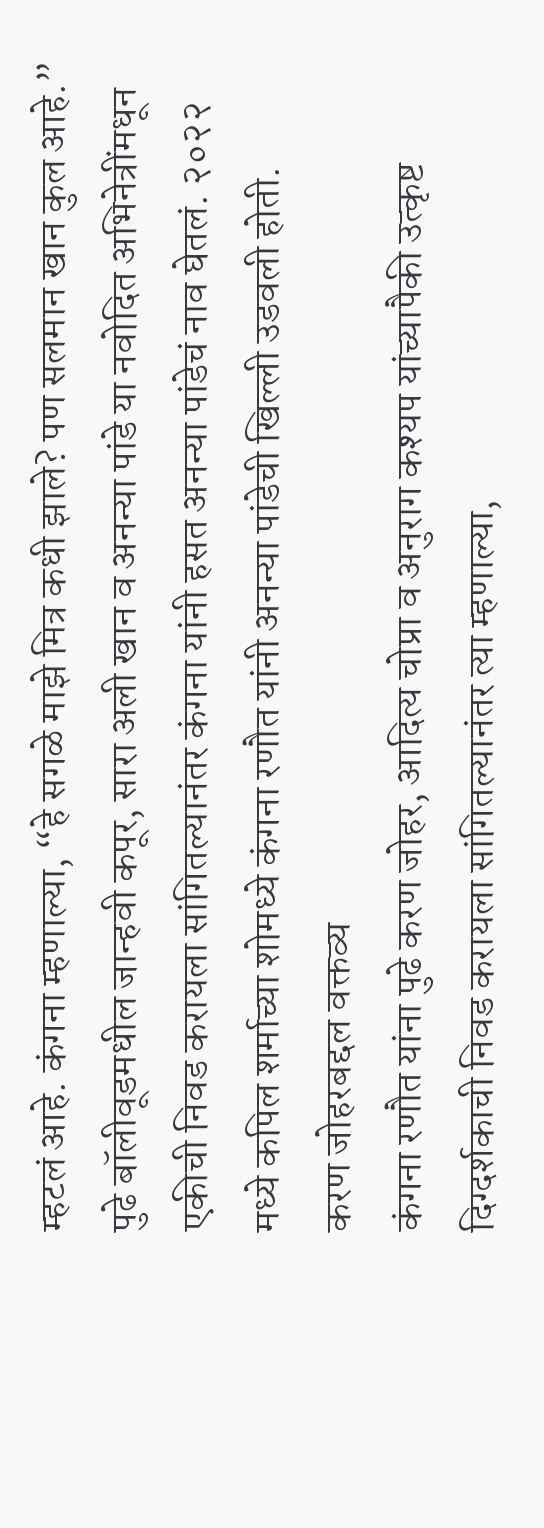म्हटलं आहे. कंगना म्हणाल्या, “हे सगळे माझे मित्र कधी झाले? पण सलमान खान कुल आहे.” पुढे बॉलीवूडमधील जान्हवी कपूर, सारा अली खान व अनन्या पांडे या नवोदित अभिनेत्रींमधून एकीची निवड करायला सांगितल्यानंतर कंगना यांनी हसत अनन्या पांडेचं नाव घेतलं. २०२२ मध्ये कपिल शर्माच्या शोमध्ये कंगना रणौत यांनी अनन्या पांडेची खिल्ली उडवली होती.
करण जोहरबद्दल वक्तव्य
कंगना रणौत यांना पुढे करण जोहर, आदित्य चोप्रा व अनुराग कश्यप यांच्यापैकी उत्कृष्ट दिग्दर्शकाची निवड करायला सांगितल्यानंतर त्या म्हणाल्या,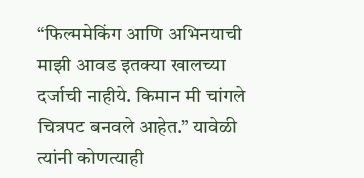“फिल्ममेकिंग आणि अभिनयाची माझी आवड इतक्या खालच्या दर्जाची नाहीये. किमान मी चांगले चित्रपट बनवले आहेत.” यावेळी त्यांनी कोणत्याही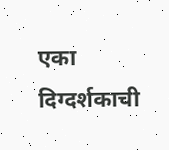एका दिग्दर्शकाची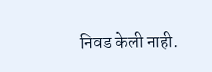निवड केली नाही.